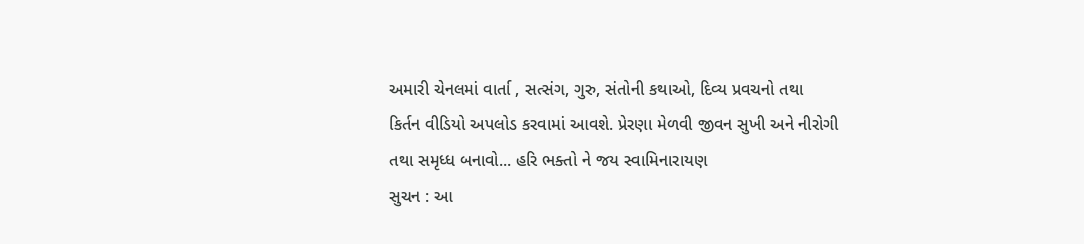અમારી ચેનલમાં વાર્તા , સત્સંગ, ગુરુ, સંતોની કથાઓ, દિવ્ય પ્રવચનો તથા
કિર્તન વીડિયો અપલોડ કરવામાં આવશે. પ્રેરણા મેળવી જીવન સુખી અને નીરોગી
તથા સમૃધ્ધ બનાવો... હરિ ભક્તો ને જય સ્વામિનારાયણ
સુચન : આ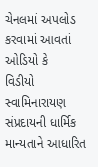ચેનલમાં અપલોડ કરવામાં આવતાં ઓડિયો કે
વિડીયો સ્વામિનારાયણ સંપ્રદાયની ધાર્મિક માન્યતાને આધારિત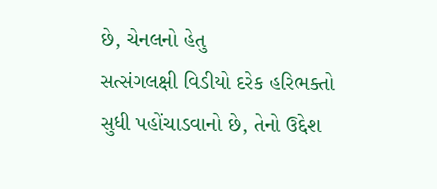છે, ચેનલનો હેતુ
સત્સંગલક્ષી વિડીયો દરેક હરિભક્તો સુધી પહોંચાડવાનો છે, તેનો ઉદ્દેશ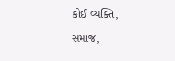કોઈ વ્યક્તિ,
સમાજ,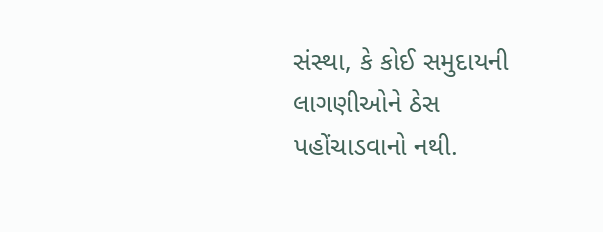સંસ્થા, કે કોઈ સમુદાયની લાગણીઓને ઠેસ પહોંચાડવાનો નથી.